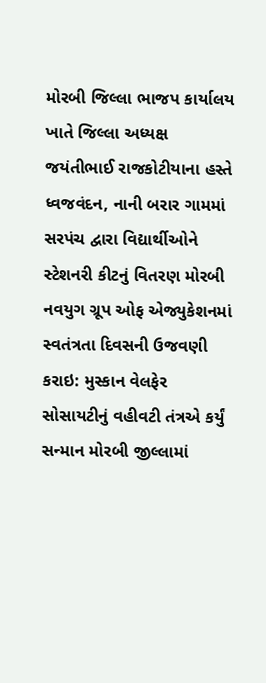મોરબી જિલ્લા ભાજપ કાર્યાલય ખાતે જિલ્લા અધ્યક્ષ જયંતીભાઈ રાજકોટીયાના હસ્તે ધ્વજવંદન, નાની બરાર ગામમાં સરપંચ દ્વારા વિદ્યાર્થીઓને સ્ટેશનરી કીટનું વિતરણ મોરબી નવયુગ ગ્રૂપ ઓફ એજ્યુકેશનમાં સ્વતંત્રતા દિવસની ઉજવણી કરાઇ: મુસ્કાન વેલફેર સોસાયટીનું વહીવટી તંત્રએ કર્યું સન્માન મોરબી જીલ્લામાં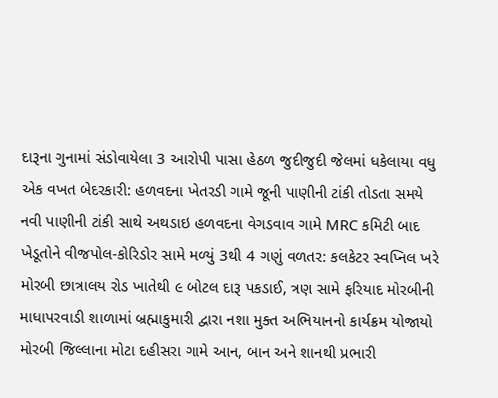દારૂના ગુનામાં સંડોવાયેલા 3 આરોપી પાસા હેઠળ જુદીજુદી જેલમાં ધકેલાયા વધુ એક વખત બેદરકારી: હળવદના ખેતરડી ગામે જૂની પાણીની ટાંકી તોડતા સમયે નવી પાણીની ટાંકી સાથે અથડાઇ હળવદના વેગડવાવ ગામે MRC કમિટી બાદ ખેડૂતોને વીજપોલ-કોરિડોર સામે મળ્યું 3થી 4 ગણું વળતર: કલકેટર સ્વપ્નિલ ખરે મોરબી છાત્રાલય રોડ ખાતેથી ૯ બોટલ દારૂ પકડાઈ, ત્રણ સામે ફરિયાદ મોરબીની માધાપરવાડી શાળામાં બ્રહ્માકુમારી દ્વારા નશા મુક્ત અભિયાનનો કાર્યક્રમ યોજાયો મોરબી જિલ્લાના મોટા દહીસરા ગામે આન, બાન અને શાનથી પ્રભારી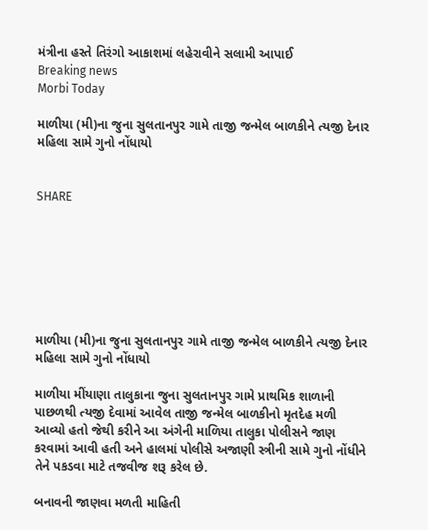મંત્રીના હસ્તે તિરંગો આકાશમાં લહેરાવીને સલામી આપાઈ
Breaking news
Morbi Today

માળીયા (મી)ના જુના સુલતાનપુર ગામે તાજી જન્મેલ બાળકીને ત્યજી દેનાર મહિલા સામે ગુનો નોંધાયો


SHARE







માળીયા (મી)ના જુના સુલતાનપુર ગામે તાજી જન્મેલ બાળકીને ત્યજી દેનાર મહિલા સામે ગુનો નોંધાયો

માળીયા મીંયાણા તાલુકાના જુના સુલતાનપુર ગામે પ્રાથમિક શાળાની પાછળથી ત્યજી દેવામાં આવેલ તાજી જન્મેલ બાળકીનો મૃતદેહ મળી આવ્યો હતો જેથી કરીને આ અંગેની માળિયા તાલુકા પોલીસને જાણ કરવામાં આવી હતી અને હાલમાં પોલીસે અજાણી સ્ત્રીની સામે ગુનો નોંધીને તેને પકડવા માટે તજવીજ શરૂ કરેલ છે.

બનાવની જાણવા મળતી માહિતી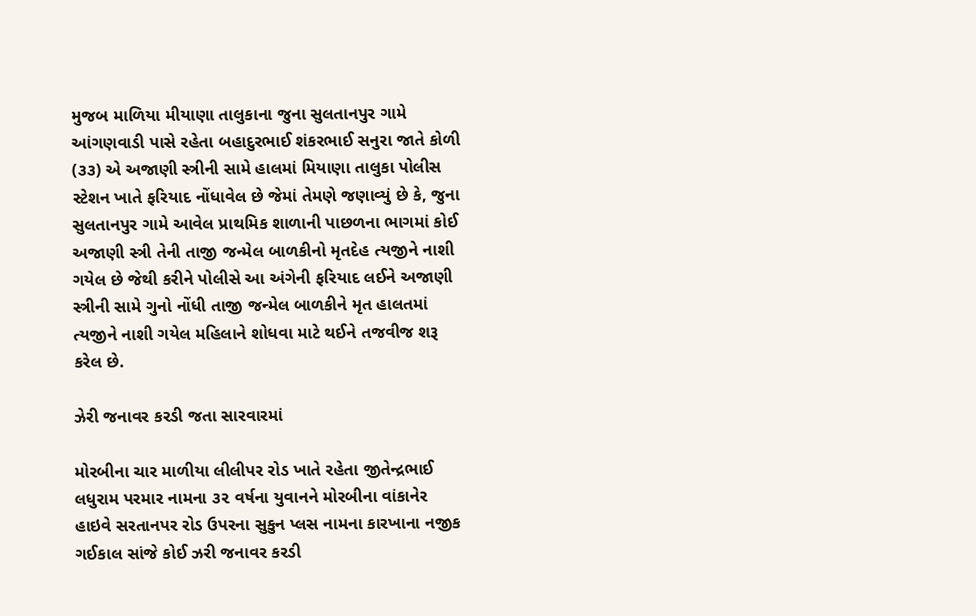મુજબ માળિયા મીયાણા તાલુકાના જુના સુલતાનપુર ગામે આંગણવાડી પાસે રહેતા બહાદુરભાઈ શંકરભાઈ સનુરા જાતે કોળી (૩૩) એ અજાણી સ્ત્રીની સામે હાલમાં મિયાણા તાલુકા પોલીસ સ્ટેશન ખાતે ફરિયાદ નોંધાવેલ છે જેમાં તેમણે જણાવ્યું છે કે, જુના સુલતાનપુર ગામે આવેલ પ્રાથમિક શાળાની પાછળના ભાગમાં કોઈ અજાણી સ્ત્રી તેની તાજી જન્મેલ બાળકીનો મૃતદેહ ત્યજીને નાશી ગયેલ છે જેથી કરીને પોલીસે આ અંગેની ફરિયાદ લઈને અજાણી સ્ત્રીની સામે ગુનો નોંધી તાજી જન્મેલ બાળકીને મૃત હાલતમાં ત્યજીને નાશી ગયેલ મહિલાને શોધવા માટે થઈને તજવીજ શરૂ કરેલ છે.

ઝેરી જનાવર કરડી જતા સારવારમાં

મોરબીના ચાર માળીયા લીલીપર રોડ ખાતે રહેતા જીતેન્દ્રભાઈ લધુરામ પરમાર નામના ૩૨ વર્ષના યુવાનને મોરબીના વાંકાનેર હાઇવે સરતાનપર રોડ ઉપરના સુકુન પ્લસ નામના કારખાના નજીક ગઈકાલ સાંજે કોઈ ઝરી જનાવર કરડી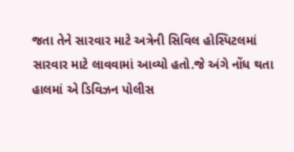જતા તેને સારવાર માટે અત્રેની સિવિલ હોસ્પિટલમાં સારવાર માટે લાવવામાં આવ્યો હતો.જે અંગે નોંધ થતા હાલમાં એ ડિવિઝન પોલીસ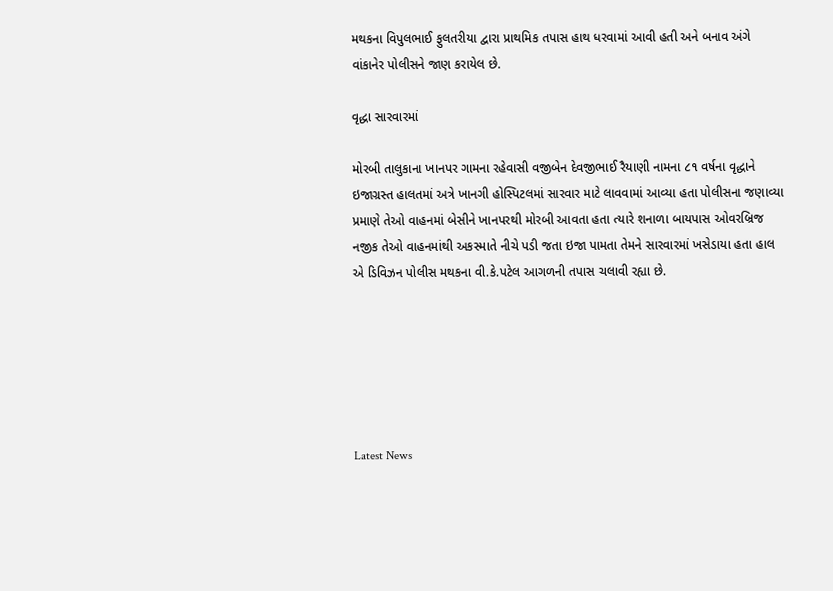મથકના વિપુલભાઈ ફુલતરીયા દ્વારા પ્રાથમિક તપાસ હાથ ધરવામાં આવી હતી અને બનાવ અંગે વાંકાનેર પોલીસને જાણ કરાયેલ છે.

વૃદ્ધા સારવારમાં

મોરબી તાલુકાના ખાનપર ગામના રહેવાસી વજીબેન દેવજીભાઈ રૈયાણી નામના ૮૧ વર્ષના વૃદ્ધાને ઇજાગ્રસ્ત હાલતમાં અત્રે ખાનગી હોસ્પિટલમાં સારવાર માટે લાવવામાં આવ્યા હતા પોલીસના જણાવ્યા પ્રમાણે તેઓ વાહનમાં બેસીને ખાનપરથી મોરબી આવતા હતા ત્યારે શનાળા બાયપાસ ઓવરબ્રિજ નજીક તેઓ વાહનમાંથી અકસ્માતે નીચે પડી જતા ઇજા પામતા તેમને સારવારમાં ખસેડાયા હતા હાલ એ ડિવિઝન પોલીસ મથકના વી.કે.પટેલ આગળની તપાસ ચલાવી રહ્યા છે.






Latest News